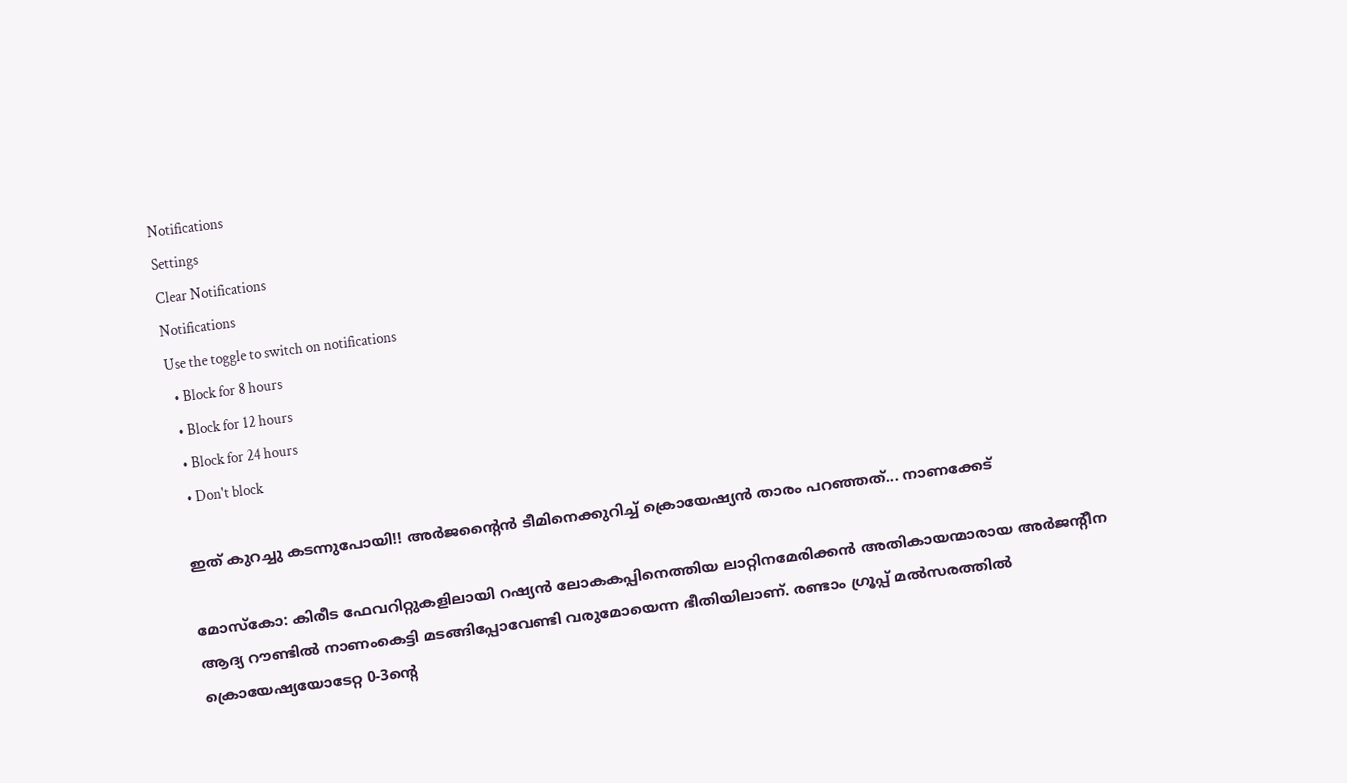Notifications
Settings
Clear Notifications
Notifications
Use the toggle to switch on notifications
  • Block for 8 hours
  • Block for 12 hours
  • Block for 24 hours
  • Don't block

ഇത് കുറച്ചു കടന്നുപോയി!! അര്‍ജന്റൈന്‍ ടീമിനെക്കുറിച്ച് ക്രൊയേഷ്യന്‍ താരം പറഞ്ഞത്... നാണക്കേട്

മോസ്‌കോ: കിരീട ഫേവറിറ്റുകളിലായി റഷ്യന്‍ ലോകകപ്പിനെത്തിയ ലാറ്റിനമേരിക്കന്‍ അതികായന്മാരായ അര്‍ജന്റീന ആദ്യ റൗണ്ടില്‍ നാണംകെട്ടി മടങ്ങിപ്പോവേണ്ടി വരുമോയെന്ന ഭീതിയിലാണ്. രണ്ടാം ഗ്രൂപ്പ് മല്‍സരത്തില്‍ ക്രൊയേഷ്യയോടേറ്റ 0-3ന്റെ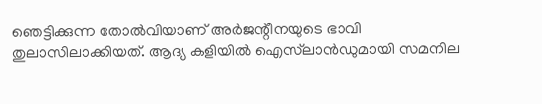ഞെട്ടിക്കുന്ന തോല്‍വിയാണ് അര്‍ജന്റീനയുടെ ഭാവി തുലാസിലാക്കിയത്. ആദ്യ കളിയില്‍ ഐസ്‌ലാന്‍ഡുമായി സമനില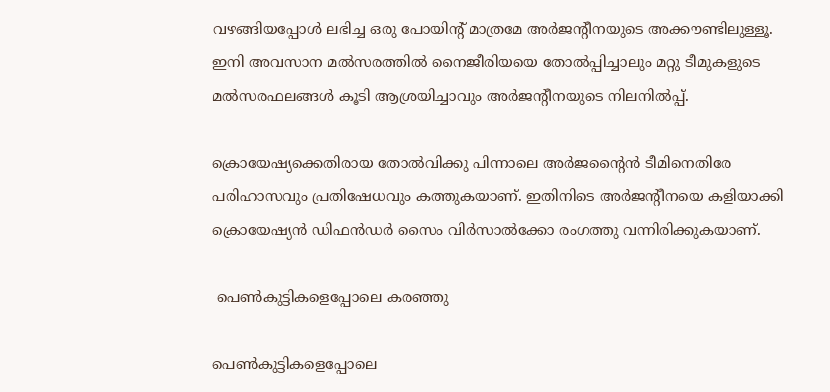വഴങ്ങിയപ്പോള്‍ ലഭിച്ച ഒരു പോയിന്റ് മാത്രമേ അര്‍ജന്റീനയുടെ അക്കൗണ്ടിലുള്ളൂ. ഇനി അവസാന മല്‍സരത്തില്‍ നൈജീരിയയെ തോല്‍പ്പിച്ചാലും മറ്റു ടീമുകളുടെ മല്‍സരഫലങ്ങള്‍ കൂടി ആശ്രയിച്ചാവും അര്‍ജന്റീനയുടെ നിലനില്‍പ്പ്.

ക്രൊയേഷ്യക്കെതിരായ തോല്‍വിക്കു പിന്നാലെ അര്‍ജന്റൈന്‍ ടീമിനെതിരേ പരിഹാസവും പ്രതിഷേധവും കത്തുകയാണ്. ഇതിനിടെ അര്‍ജന്റീനയെ കളിയാക്കി ക്രൊയേഷ്യന്‍ ഡിഫന്‍ഡര്‍ സൈം വിര്‍സാല്‍ക്കോ രംഗത്തു വന്നിരിക്കുകയാണ്.

 പെണ്‍കുട്ടികളെപ്പോലെ കരഞ്ഞു

പെണ്‍കുട്ടികളെപ്പോലെ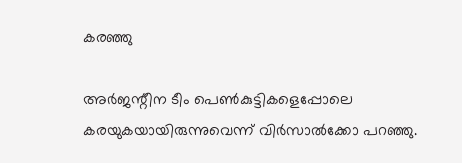കരഞ്ഞു

അര്‍ജന്റീന ടീം പെണ്‍കുട്ടികളെപ്പോലെ കരയുകയായിരുന്നുവെന്ന് വിര്‍സാല്‍ക്കോ പറഞ്ഞു.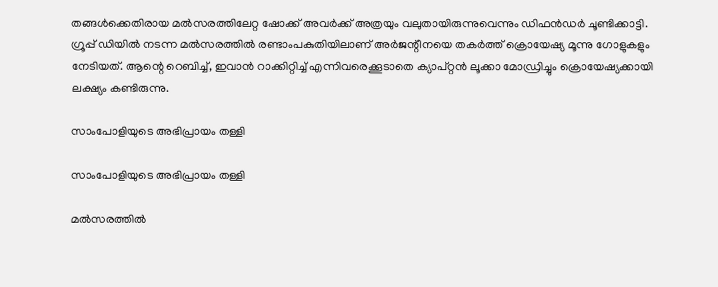തങ്ങള്‍ക്കെതിരായ മല്‍സരത്തിലേറ്റ ഷോക്ക് അവര്‍ക്ക് അത്രയും വലുതായിരുന്നുവെന്നും ഡിഫന്‍ഡര്‍ ചൂണ്ടിക്കാട്ടി.
ഗ്രൂപ്പ് ഡിയില്‍ നടന്ന മല്‍സരത്തില്‍ രണ്ടാംപകുതിയിലാണ് അര്‍ജന്റീനയെ തകര്‍ത്ത് ക്രൊയേഷ്യ മൂന്നു ഗോളുകളും നേടിയത്. ആന്റെ റെബിച്ച്, ഇവാന്‍ റാക്കിറ്റിച്ച് എന്നിവരെക്കൂടാതെ ക്യാപ്റ്റന്‍ ലൂക്കാ മോഡ്രിച്ചും ക്രൊയേഷ്യക്കായി ലക്ഷ്യം കണ്ടിരുന്നു.

സാംപോളിയുടെ അഭിപ്രായം തള്ളി

സാംപോളിയുടെ അഭിപ്രായം തള്ളി

മല്‍സരത്തില്‍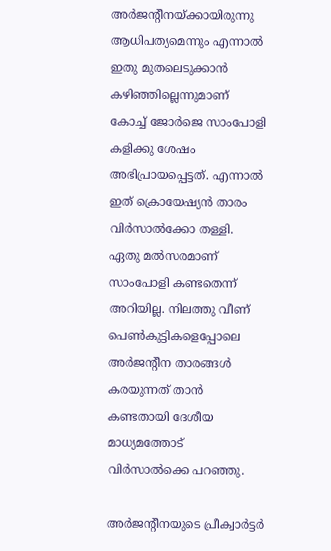അര്‍ജന്റീനയ്ക്കായിരുന്നു ആധിപത്യമെന്നും എന്നാല്‍ ഇതു മുതലെടുക്കാന്‍ കഴിഞ്ഞില്ലെന്നുമാണ് കോച്ച് ജോര്‍ജെ സാംപോളി കളിക്കു ശേഷം അഭിപ്രായപ്പെട്ടത്. എന്നാല്‍ ഇത് ക്രൊയേഷ്യന്‍ താരം വിര്‍സാല്‍ക്കോ തള്ളി.
ഏതു മല്‍സരമാണ് സാംപോളി കണ്ടതെന്ന് അറിയില്ല. നിലത്തു വീണ് പെണ്‍കുട്ടികളെപ്പോലെ അര്‍ജന്റീന താരങ്ങള്‍ കരയുന്നത് താന്‍ കണ്ടതായി ദേശീയ മാധ്യമത്തോട് വിര്‍സാല്‍ക്കെ പറഞ്ഞു.

അര്‍ജന്റീനയുടെ പ്രീക്വാര്‍ട്ടര്‍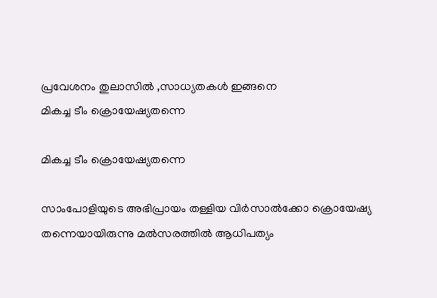പ്രവേശനം തുലാസില്‍ ,സാധ്യതകള്‍ ഇങ്ങനെ
മികച്ച ടീം ക്രൊയേഷ്യതന്നെ

മികച്ച ടീം ക്രൊയേഷ്യതന്നെ

സാംപോളിയുടെ അഭിപ്രായം തള്ളിയ വിര്‍സാല്‍ക്കോ ക്രൊയേഷ്യ തന്നെയായിരുന്നു മല്‍സരത്തില്‍ ആധിപത്യം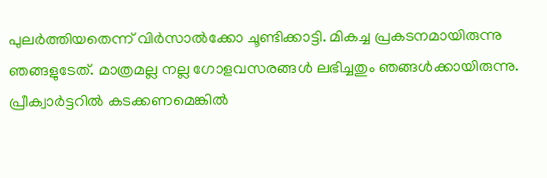പുലര്‍ത്തിയതെന്ന് വിര്‍സാല്‍ക്കോ ചൂണ്ടിക്കാട്ടി. മികച്ച പ്രകടനമായിരുന്നു ഞങ്ങളുടേത്. മാത്രമല്ല നല്ല ഗോളവസരങ്ങള്‍ ലഭിച്ചതും ഞങ്ങള്‍ക്കായിരുന്നു.
പ്രീക്വാര്‍ട്ടറില്‍ കടക്കണമെങ്കില്‍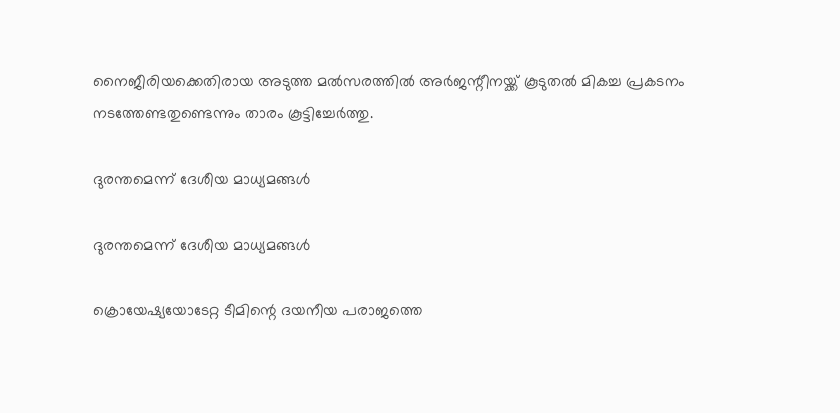നൈജീരിയക്കെതിരായ അടുത്ത മല്‍സരത്തില്‍ അര്‍ജന്റീനയ്ക്ക് കൂടുതല്‍ മികച്ച പ്രകടനം നടത്തേണ്ടതുണ്ടെന്നും താരം കൂട്ടിച്ചേര്‍ത്തു.

ദുരന്തമെന്ന് ദേശീയ മാധ്യമങ്ങള്‍

ദുരന്തമെന്ന് ദേശീയ മാധ്യമങ്ങള്‍

ക്രൊയേഷ്യയോടേറ്റ ടീമിന്റെ ദയനീയ പരാജത്തെ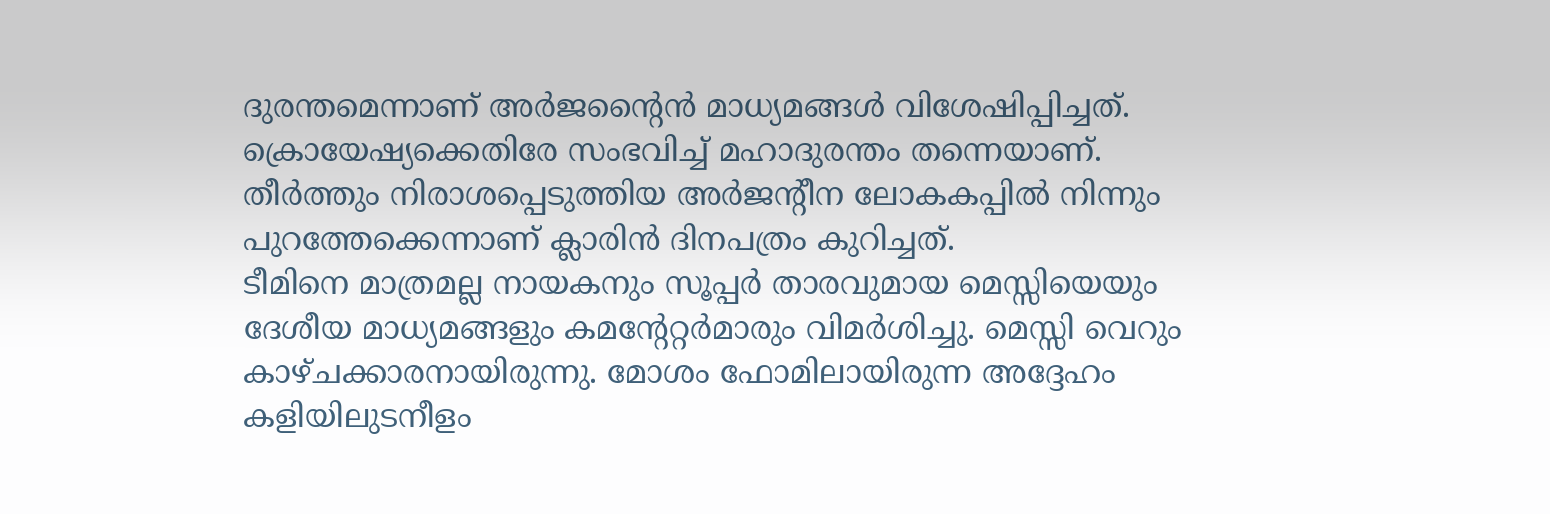ദുരന്തമെന്നാണ് അര്‍ജന്റൈന്‍ മാധ്യമങ്ങള്‍ വിശേഷിപ്പിച്ചത്. ക്രൊയേഷ്യക്കെതിരേ സംഭവിച്ച് മഹാദുരന്തം തന്നെയാണ്. തീര്‍ത്തും നിരാശപ്പെടുത്തിയ അര്‍ജന്റീന ലോകകപ്പില്‍ നിന്നും പുറത്തേക്കെന്നാണ് ക്ലാരിന്‍ ദിനപത്രം കുറിച്ചത്.
ടീമിനെ മാത്രമല്ല നായകനും സൂപ്പര്‍ താരവുമായ മെസ്സിയെയും ദേശീയ മാധ്യമങ്ങളും കമന്റേറ്റര്‍മാരും വിമര്‍ശിച്ചു. മെസ്സി വെറും കാഴ്ചക്കാരനായിരുന്നു. മോശം ഫോമിലായിരുന്ന അദ്ദേഹം കളിയിലുടനീളം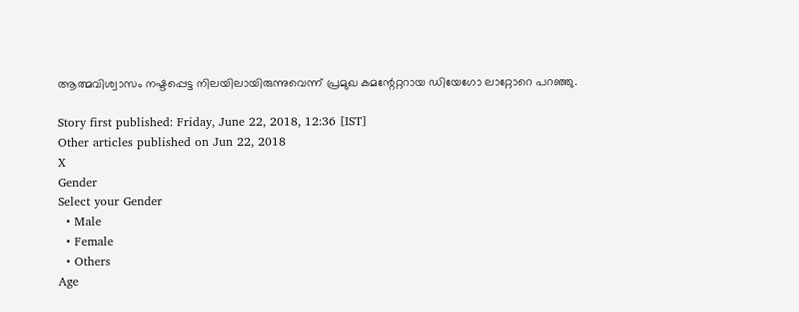ആത്മവിശ്വാസം നഷ്ടപ്പെട്ട നിലയിലായിരുന്നുവെന്ന് പ്രമുഖ കമന്റേറ്ററായ ഡിയേഗോ ലാറ്റോറെ പറഞ്ഞു.

Story first published: Friday, June 22, 2018, 12:36 [IST]
Other articles published on Jun 22, 2018
X
Gender
Select your Gender
  • Male
  • Female
  • Others
Age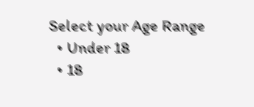Select your Age Range
  • Under 18
  • 18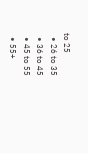to 25
  • 26 to 35
  • 36 to 45
  • 45 to 55
  • 55+